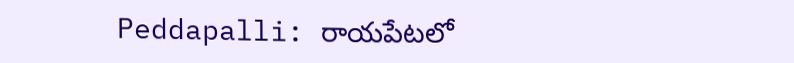Peddapalli: రాయపేటలో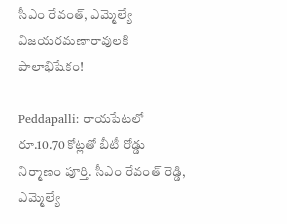సీఎం రేవంత్, ఎమ్మెల్యే విజయరమణారావులకి పాలాభిషేకం!

Peddapalli: రాయపేటలో రూ.10.70 కోట్లతో బీటీ రోడ్డు నిర్మాణం పూర్తి. సీఎం రేవంత్ రెడ్డి, ఎమ్మెల్యే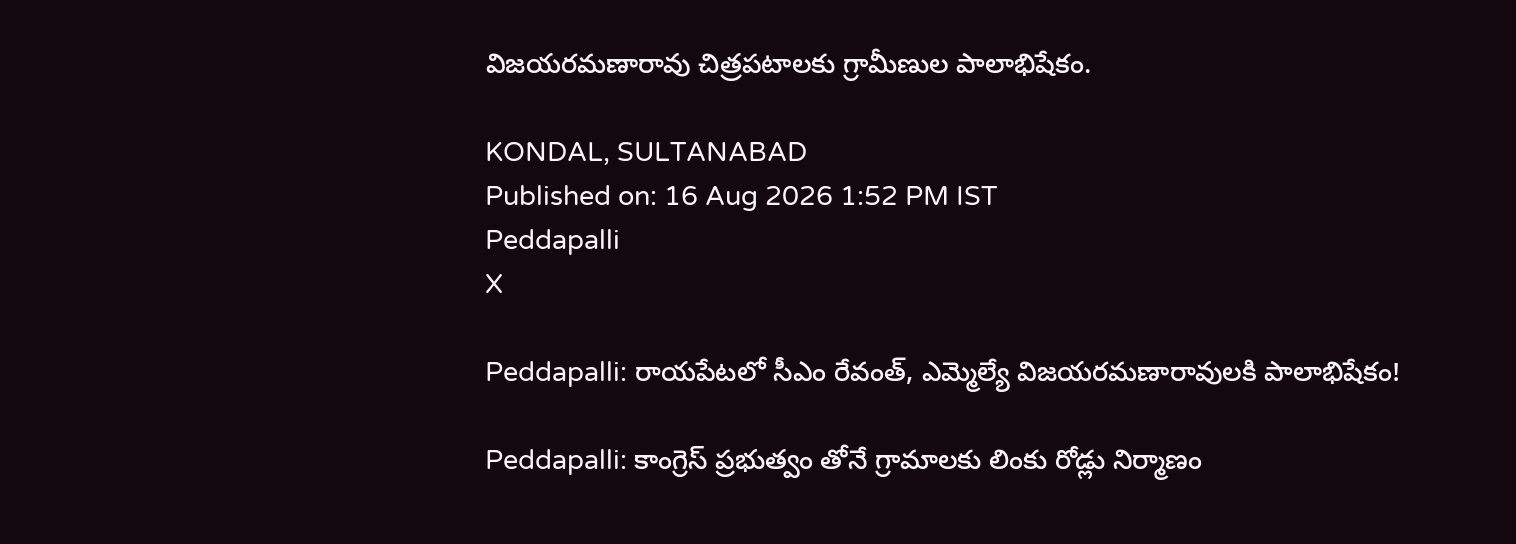విజయరమణారావు చిత్రపటాలకు గ్రామీణుల పాలాభిషేకం.

KONDAL, SULTANABAD
Published on: 16 Aug 2026 1:52 PM IST
Peddapalli
X

Peddapalli: రాయపేటలో సీఎం రేవంత్, ఎమ్మెల్యే విజయరమణారావులకి పాలాభిషేకం!

Peddapalli: కాంగ్రెస్ ప్రభుత్వం తోనే గ్రామాలకు లింకు రోడ్లు నిర్మాణం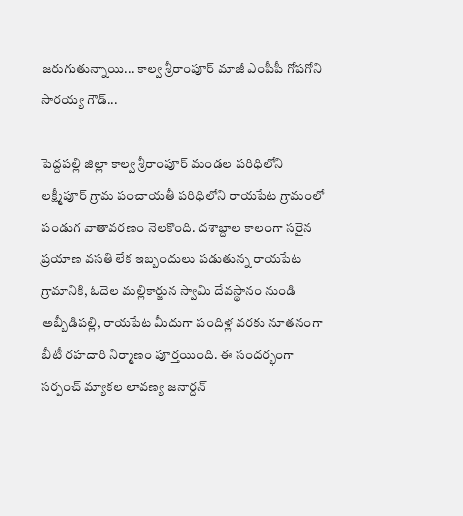జరుగుతున్నాయి... కాల్వ శ్రీరాంపూర్ మాజీ ఎంపీపీ గోపగోని సారయ్య గౌడ్...

పెద్దపల్లి జిల్లా కాల్వ శ్రీరాంపూర్ మండల పరిధిలోని లక్ష్మీపూర్ గ్రామ పంచాయతీ పరిధిలోని రాయపేట గ్రామంలో పండుగ వాతావరణం నెలకొంది. దశాబ్దాల కాలంగా సరైన ప్రయాణ వసతి లేక ఇబ్బందులు పడుతున్న రాయపేట గ్రామానికి, ఓదెల మల్లికార్జున స్వామి దేవస్థానం నుండి అబ్బీడిపల్లి, రాయపేట మీదుగా పందిళ్ల వరకు నూతనంగా బీటీ రహదారి నిర్మాణం పూర్తయింది. ఈ సందర్భంగా సర్పంచ్ మ్యాకల లావణ్య జనార్దన్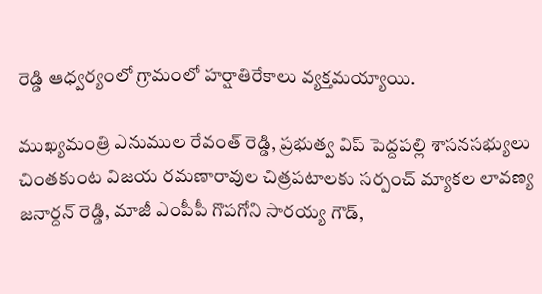రెడ్డి ఆధ్వర్యంలో గ్రామంలో హర్షాతిరేకాలు వ్యక్తమయ్యాయి.

ముఖ్యమంత్రి ఎనుముల రేవంత్ రెడ్డి, ప్రభుత్వ విప్ పెద్దపల్లి శాసనసభ్యులు చింతకుంట విజయ రమణారావుల చిత్రపటాలకు సర్పంచ్ మ్యాకల లావణ్య జనార్దన్ రెడ్డి, మాజీ ఎంపీపీ గొపగోని సారయ్య గౌడ్,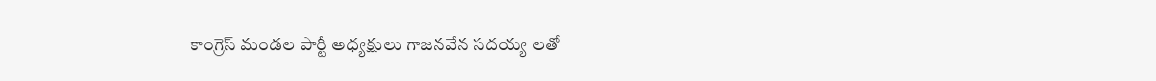కాంగ్రెస్ మండల పార్టీ అధ్యక్షులు గాజనవేన సదయ్య లతో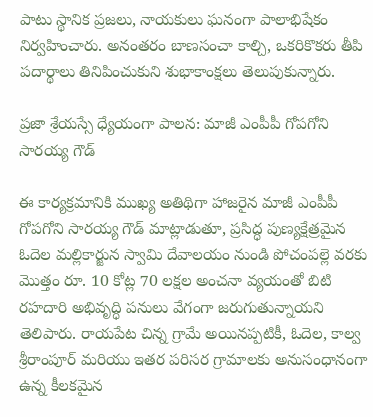పాటు స్థానిక ప్రజలు, నాయకులు ఘనంగా పాలాభిషేకం నిర్వహించారు. అనంతరం బాణసంచా కాల్చి, ఒకరికొకరు తీపి పదార్థాలు తినిపించుకుని శుభాకాంక్షలు తెలుపుకున్నారు.

ప్రజా శ్రేయస్సే ధ్యేయంగా పాలన: మాజీ ఎంపీపీ గోపగోని సారయ్య గౌడ్

ఈ కార్యక్రమానికి ముఖ్య అతిథిగా హాజరైన మాజీ ఎంపీపీ గోపగోని సారయ్య గౌడ్ మాట్లాడుతూ, ప్రసిద్ధ పుణ్యక్షేత్రమైన ఓదెల మల్లికార్జున స్వామి దేవాలయం నుండి పోచంపల్లె వరకు మొత్తం రూ. 10 కోట్ల 70 లక్షల అంచనా వ్యయంతో బిటి రహదారి అభివృద్ధి పనులు వేగంగా జరుగుతున్నాయని తెలిపారు. రాయపేట చిన్న గ్రామే అయినప్పటికీ, ఓదెల, కాల్వ శ్రీరాంపూర్ మరియు ఇతర పరిసర గ్రామాలకు అనుసంధానంగా ఉన్న కీలకమైన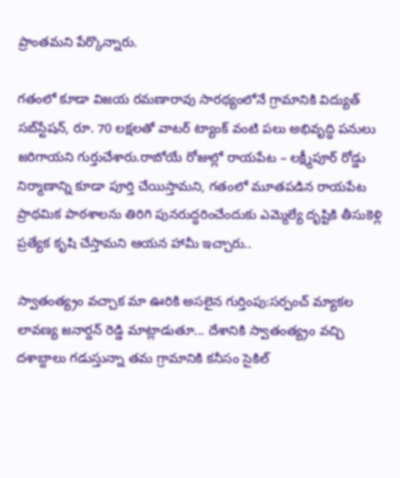ప్రాంతమని పేర్కొన్నారు.

గతంలో కూడా విజయ రమణారావు సారథ్యంలోనే గ్రామానికి విద్యుత్ సబ్‌స్టేషన్, రూ. 70 లక్షలతో వాటర్ ట్యాంక్ వంటి పలు అభివృద్ధి పనులు జరిగాయని గుర్తుచేశారు.రాబోయే రోజుల్లో రాయపేట – లక్ష్మీపూర్ రోడ్డు నిర్మాణాన్ని కూడా పూర్తి చేయిస్తామని, గతంలో మూతపడిన రాయపేట ప్రాథమిక పాఠశాలను తిరిగి పునరుద్ధరించేందుకు ఎమ్మెల్యే దృష్టికి తీసుకెళ్లి ప్రత్యేక కృషి చేస్తామని ఆయన హామీ ఇచ్చారు..

స్వాతంత్య్రం వచ్చాక మా ఊరికి అసలైన గుర్తింపు:సర్పంచ్ మ్యాకల లావణ్య జనార్దన్ రెడ్డి మాట్లాడుతూ... దేశానికి స్వాతంత్య్రం వచ్చి దశాబ్దాలు గడుస్తున్నా తమ గ్రామానికి కనీసం సైకిల్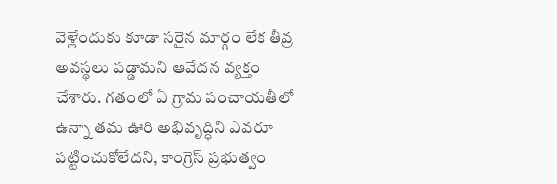వెళ్లేందుకు కూడా సరైన మార్గం లేక తీవ్ర అవస్థలు పడ్డామని ఆవేదన వ్యక్తం చేశారు. గతంలో ఏ గ్రామ పంచాయతీలో ఉన్నా తమ ఊరి అభివృద్ధిని ఎవరూ పట్టించుకోలేదని, కాంగ్రెస్ ప్రభుత్వం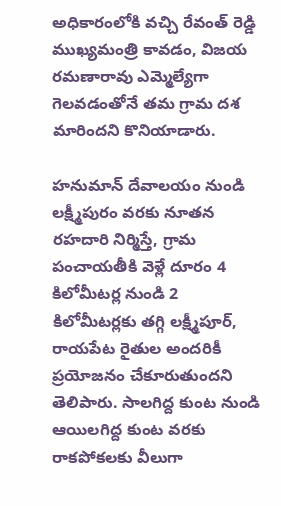అధికారంలోకి వచ్చి రేవంత్ రెడ్డి ముఖ్యమంత్రి కావడం, విజయ రమణారావు ఎమ్మెల్యేగా గెలవడంతోనే తమ గ్రామ దశ మారిందని కొనియాడారు.

హనుమాన్ దేవాలయం నుండి లక్ష్మీపురం వరకు నూతన రహదారి నిర్మిస్తే, గ్రామ పంచాయతీకి వెళ్లే దూరం 4 కిలోమీటర్ల నుండి 2 కిలోమీటర్లకు తగ్గి లక్ష్మీపూర్, రాయపేట రైతుల అందరికీ ప్రయోజనం చేకూరుతుందని తెలిపారు. సాలగిద్ద కుంట నుండి ఆయిలగిద్ద కుంట వరకు రాకపోకలకు వీలుగా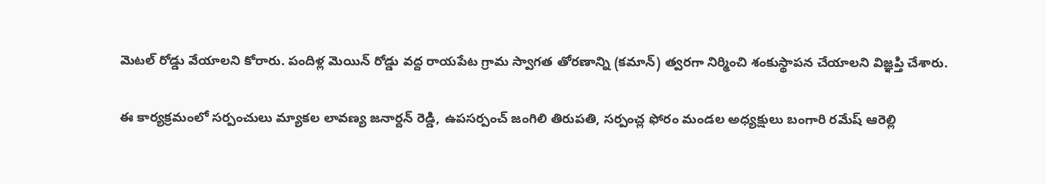మెటల్ రోడ్డు వేయాలని కోరారు. పందిళ్ల మెయిన్ రోడ్డు వద్ద రాయపేట గ్రామ స్వాగత తోరణాన్ని (కమాన్) త్వరగా నిర్మించి శంకుస్థాపన చేయాలని విజ్ఞప్తి చేశారు.

ఈ కార్యక్రమంలో సర్పంచులు మ్యాకల లావణ్య జనార్దన్ రెడ్డి, ఉపసర్పంచ్ జంగిలి తిరుపతి, సర్పంచ్ల ఫోరం మండల అధ్యక్షులు బంగారి రమేష్ ఆరెల్లి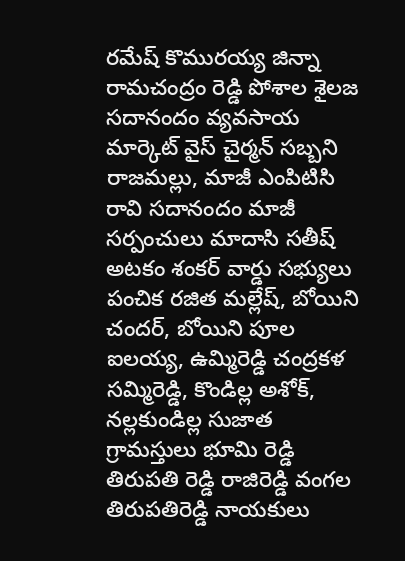రమేష్ కొమురయ్య జిన్నా రామచంద్రం రెడ్డి పోశాల శైలజ సదానందం వ్యవసాయ మార్కెట్ వైస్ చైర్మన్ సబ్బని రాజమల్లు, మాజీ ఎంపిటిసి రావి సదానందం మాజీ సర్పంచులు మాదాసి సతీష్ అటకం శంకర్ వార్డు సభ్యులు పంచిక రజిత మల్లేష్, బోయిని చందర్, బోయిని పూల ఐలయ్య, ఉమ్మిరెడ్డి చంద్రకళ సమ్మిరెడ్డి, కొండిల్ల అశోక్, నల్లకుండిల్ల సుజాత గ్రామస్తులు భూమి రెడ్డి తిరుపతి రెడ్డి రాజిరెడ్డి వంగల తిరుపతిరెడ్డి నాయకులు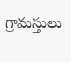గ్రామస్తులు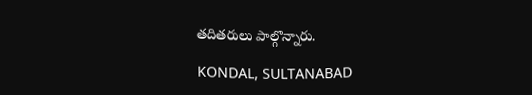తదితరులు పాల్గొన్నారు.

KONDAL, SULTANABAD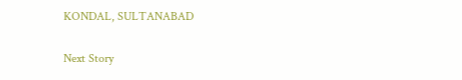KONDAL, SULTANABAD

Next Story